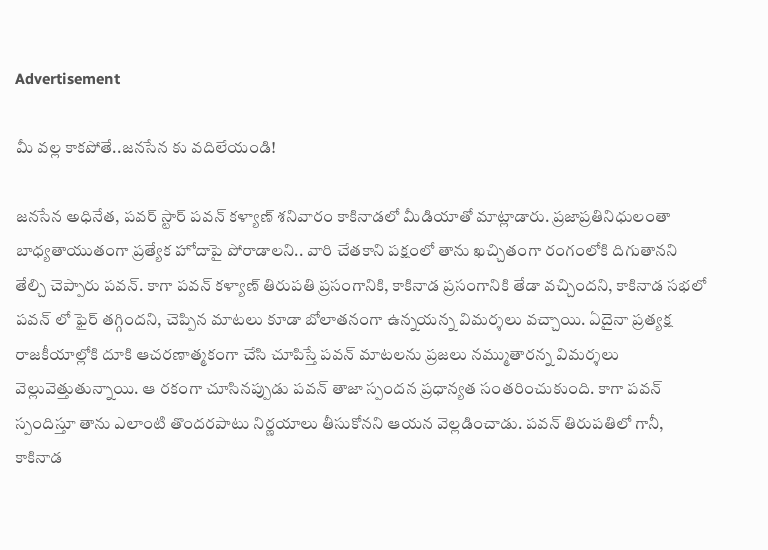Advertisement

మీ వల్ల కాకపోతే..జనసేన కు వదిలేయండి!

జనసేన అధినేత, పవర్ స్టార్ పవన్ కళ్యాణ్ శనివారం కాకినాడలో మీడియాతో మాట్లాడారు. ప్రజాప్రతినిధులంతా బాధ్యతాయుతంగా ప్రత్యేక హోదాపై పోరాడాలని.. వారి చేతకాని పక్షంలో తాను ఖచ్చితంగా రంగంలోకి దిగుతానని తేల్చి చెప్పారు పవన్. కాగా పవన్ కళ్యాణ్ తిరుపతి ప్రసంగానికి, కాకినాడ ప్రసంగానికి తేడా వచ్చిందని, కాకినాడ సభలో పవన్ లో ఫైర్ తగ్గిందని, చెప్పిన మాటలు కూడా బోలాతనంగా ఉన్నయన్న విమర్శలు వచ్చాయి. ఏదైనా ప్రత్యక్ష రాజకీయాల్లోకి దూకి ఆచరణాత్మకంగా చేసి చూపిస్తే పవన్ మాటలను ప్రజలు నమ్ముతారన్న విమర్శలు వెల్లువెత్తుతున్నాయి. ఆ రకంగా చూసినప్పుడు పవన్ తాజా స్పందన ప్రధాన్యత సంతరించుకుంది. కాగా పవన్ స్పందిస్తూ తాను ఎలాంటి తొందరపాటు నిర్ణయాలు తీసుకోనని ఆయన వెల్లడించాడు. పవన్ తిరుపతిలో గానీ, కాకినాడ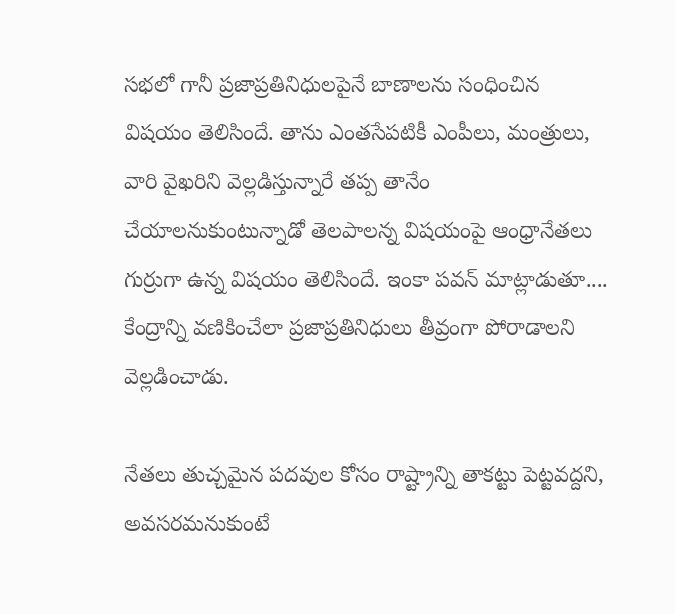సభలో గానీ ప్రజాప్రతినిధులపైనే బాణాలను సంధించిన విషయం తెలిసిందే. తాను ఎంతసేపటికీ ఎంపీలు, మంత్రులు, వారి వైఖరిని వెల్లడిస్తున్నారే తప్ప తానేం చేయాలనుకుంటున్నాడో తెలపాలన్న విషయంపై ఆంధ్రానేతలు గుర్రుగా ఉన్న విషయం తెలిసిందే. ఇంకా పవన్ మాట్లాడుతూ.... కేంద్రాన్ని వణికించేలా ప్రజాప్రతినిధులు తీవ్రంగా పోరాడాలని వెల్లడించాడు.

నేతలు తుచ్చమైన పదవుల కోసం రాష్ట్రాన్ని తాకట్టు పెట్టవద్దని, అవసరమనుకుంటే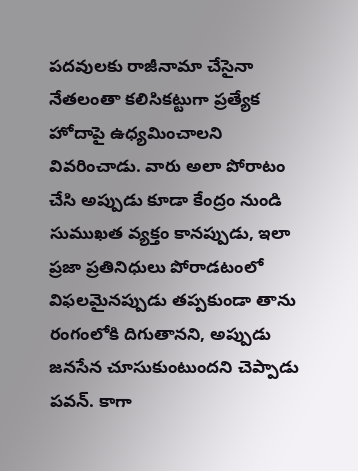పదవులకు రాజీనామా చేసైనా నేతలంతా కలిసికట్టుగా ప్రత్యేక హోదాపై ఉధ్యమించాలని వివరించాడు. వారు అలా పోరాటం చేసి అప్పుడు కూడా కేంద్రం నుండి సుముఖత వ్యక్తం కానప్పుడు, ఇలా ప్రజా ప్రతినిధులు పోరాడటంలో విఫలమైనప్పుడు తప్పకుండా తాను రంగంలోకి దిగుతానని, అప్పుడు జనసేన చూసుకుంటుందని చెప్పాడు పవన్. కాగా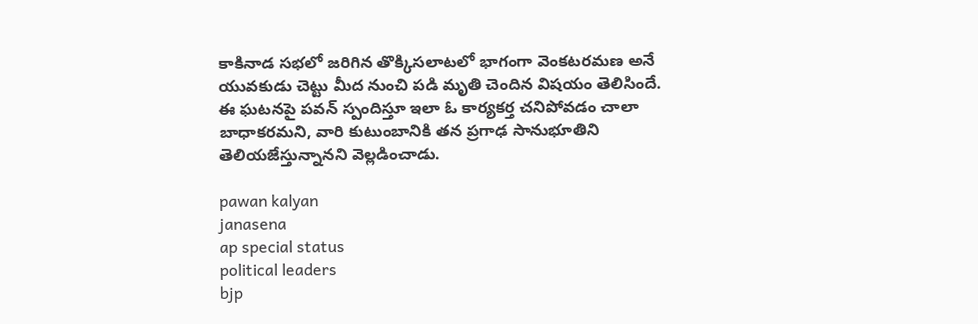కాకినాడ సభలో జరిగిన తొక్కిసలాటలో భాగంగా వెంకటరమణ అనే యువకుడు చెట్టు మీద నుంచి పడి మృతి చెందిన విషయం తెలిసిందే. ఈ ఘటనపై పవన్ స్పందిస్తూ ఇలా ఓ కార్యకర్త చనిపోవడం చాలా బాధాకరమని, వారి కుటుంబానికి తన ప్రగాఢ సానుభూతిని తెలియజేస్తున్నానని వెల్లడించాడు.

pawan kalyan
janasena
ap special status
political leaders
bjp